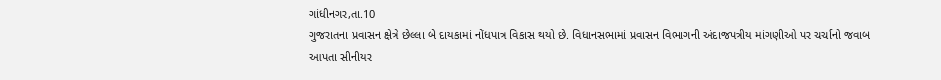ગાંધીનગર,તા.10
ગુજરાતના પ્રવાસન ક્ષેત્રે છેલ્લા બે દાયકામાં નોંધપાત્ર વિકાસ થયો છે. વિધાનસભામાં પ્રવાસન વિભાગની અંદાજપત્રીય માંગણીઓ પર ચર્ચાનો જવાબ આપતા સીનીયર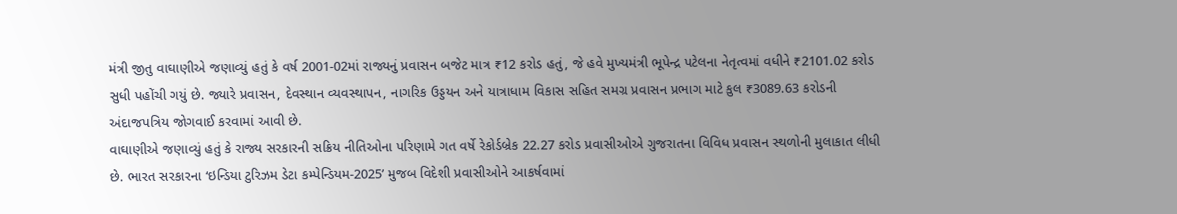મંત્રી જીતુ વાઘાણીએ જણાવ્યું હતું કે વર્ષ 2001-02માં રાજ્યનું પ્રવાસન બજેટ માત્ર ₹12 કરોડ હતું, જે હવે મુખ્યમંત્રી ભૂપેન્દ્ર પટેલના નેતૃત્વમાં વધીને ₹2101.02 કરોડ સુધી પહોંચી ગયું છે. જ્યારે પ્રવાસન, દેવસ્થાન વ્યવસ્થાપન, નાગરિક ઉડ્ડયન અને યાત્રાધામ વિકાસ સહિત સમગ્ર પ્રવાસન પ્રભાગ માટે કુલ ₹3089.63 કરોડની અંદાજપત્રિય જોગવાઈ કરવામાં આવી છે.
વાઘાણીએ જણાવ્યું હતું કે રાજ્ય સરકારની સક્રિય નીતિઓના પરિણામે ગત વર્ષે રેકોર્ડબ્રેક 22.27 કરોડ પ્રવાસીઓએ ગુજરાતના વિવિધ પ્રવાસન સ્થળોની મુલાકાત લીધી છે. ભારત સરકારના ‘ઇન્ડિયા ટુરિઝમ ડેટા કમ્પેન્ડિયમ-2025’ મુજબ વિદેશી પ્રવાસીઓને આકર્ષવામાં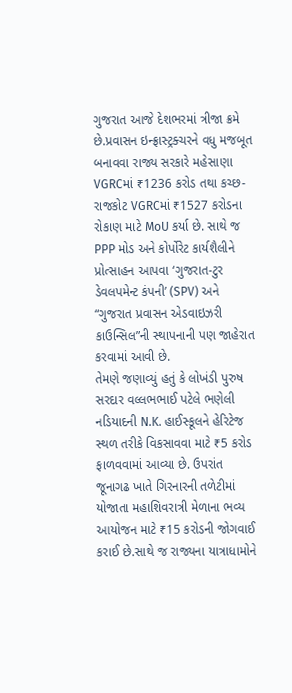ગુજરાત આજે દેશભરમાં ત્રીજા ક્રમે છે.પ્રવાસન ઇન્ફ્રાસ્ટ્રક્ચરને વધુ મજબૂત બનાવવા રાજ્ય સરકારે મહેસાણા VGRCમાં ₹1236 કરોડ તથા કચ્છ-રાજકોટ VGRCમાં ₹1527 કરોડના રોકાણ માટે MoU કર્યા છે. સાથે જ PPP મોડ અને કોર્પોરેટ કાર્યશૈલીને પ્રોત્સાહન આપવા ‘ગુજરાત-ટુર ડેવલપમેન્ટ કંપની’ (SPV) અને “ગુજરાત પ્રવાસન એડવાઇઝરી કાઉન્સિલ”ની સ્થાપનાની પણ જાહેરાત કરવામાં આવી છે.
તેમણે જણાવ્યું હતું કે લોખંડી પુરુષ સરદાર વલ્લભભાઈ પટેલે ભણેલી નડિયાદની N.K. હાઈસ્કૂલને હેરિટેજ સ્થળ તરીકે વિકસાવવા માટે ₹5 કરોડ ફાળવવામાં આવ્યા છે. ઉપરાંત જૂનાગઢ ખાતે ગિરનારની તળેટીમાં યોજાતા મહાશિવરાત્રી મેળાના ભવ્ય આયોજન માટે ₹15 કરોડની જોગવાઈ કરાઈ છે.સાથે જ રાજ્યના યાત્રાધામોને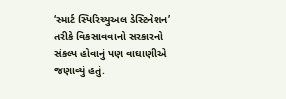‘સ્માર્ટ સ્પિરિચ્યુઅલ ડેસ્ટિનેશન’ તરીકે વિકસાવવાનો સરકારનો સંકલ્પ હોવાનું પણ વાઘાણીએ જણાવ્યું હતું.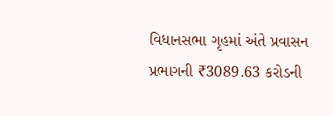વિધાનસભા ગૃહમાં અંતે પ્રવાસન પ્રભાગની ₹3089.63 કરોડની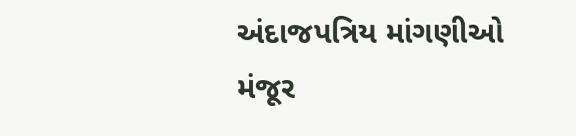અંદાજપત્રિય માંગણીઓ મંજૂર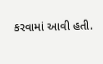કરવામાં આવી હતી.